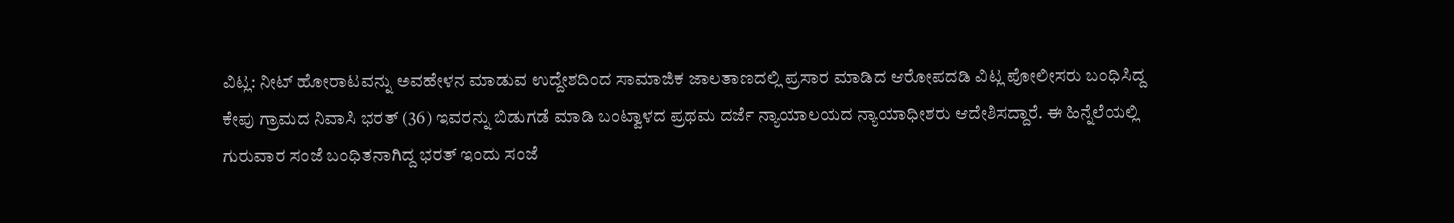ವಿಟ್ಲ: ನೀಟ್ ಹೋರಾಟವನ್ನು ಅವಹೇಳನ ಮಾಡುವ ಉದ್ದೇಶದಿಂದ ಸಾಮಾಜಿಕ ಜಾಲತಾಣದಲ್ಲಿ ಪ್ರಸಾರ ಮಾಡಿದ ಆರೋಪದಡಿ ವಿಟ್ಲ ಪೋಲೀಸರು ಬಂಧಿಸಿದ್ದ ಕೇಪು ಗ್ರಾಮದ ನಿವಾಸಿ ಭರತ್ (36) ಇವರನ್ನು ಬಿಡುಗಡೆ ಮಾಡಿ ಬಂಟ್ವಾಳದ ಪ್ರಥಮ ದರ್ಜೆ ನ್ಯಾಯಾಲಯದ ನ್ಯಾಯಾಧೀಶರು ಆದೇಶಿಸದ್ದಾರೆ. ಈ ಹಿನ್ನೆಲೆಯಲ್ಲಿ ಗುರುವಾರ ಸಂಜೆ ಬಂಧಿತನಾಗಿದ್ದ ಭರತ್ ಇಂದು ಸಂಜೆ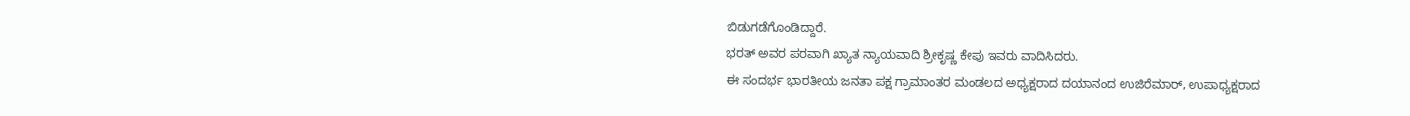ಬಿಡುಗಡೆಗೊಂಡಿದ್ದಾರೆ.
ಭರತ್ ಅವರ ಪರವಾಗಿ ಖ್ಯಾತ ನ್ಯಾಯವಾದಿ ಶ್ರೀಕೃಷ್ಣ ಕೇಪು ಇವರು ವಾದಿಸಿದರು.
ಈ ಸಂದರ್ಭ ಭಾರತೀಯ ಜನತಾ ಪಕ್ಷ ಗ್ರಾಮಾಂತರ ಮಂಡಲದ ಅಧ್ಯಕ್ಷರಾದ ದಯಾನಂದ ಉಜಿರೆಮಾರ್, ಉಪಾಧ್ಯಕ್ಷರಾದ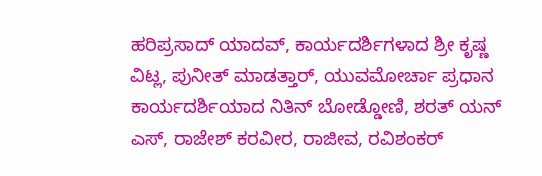ಹರಿಪ್ರಸಾದ್ ಯಾದವ್, ಕಾರ್ಯದರ್ಶಿಗಳಾದ ಶ್ರೀ ಕೃಷ್ಣ ವಿಟ್ಲ, ಪುನೀತ್ ಮಾಡತ್ತಾರ್, ಯುವಮೋರ್ಚಾ ಪ್ರಧಾನ ಕಾರ್ಯದರ್ಶಿಯಾದ ನಿತಿನ್ ಬೋಡ್ಡೋಣಿ, ಶರತ್ ಯನ್ ಎಸ್, ರಾಜೇಶ್ ಕರವೀರ, ರಾಜೀವ, ರವಿಶಂಕರ್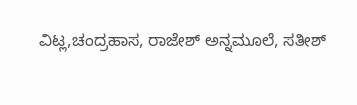ವಿಟ್ಲ,ಚಂದ್ರಹಾಸ, ರಾಜೇಶ್ ಅನ್ನಮೂಲೆ, ಸತೀಶ್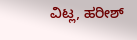ವಿಟ್ಲ, ಹರೀಶ್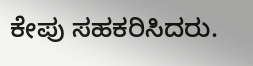ಕೇಪು ಸಹಕರಿಸಿದರು.